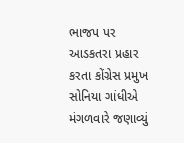ભાજપ પર આડકતરા પ્રહાર કરતા કોંગ્રેસ પ્રમુખ સોનિયા ગાંધીએ મંગળવારે જણાવ્યું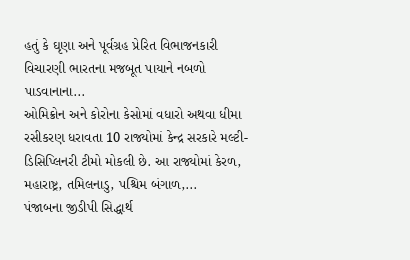હતું કે ઘૃણા અને પૂર્વગ્રહ પ્રેરિત વિભાજનકારી વિચારણી ભારતના મજબૂત પાયાને નબળો પાડવાનાના...
ઓમિક્રોન અને કોરોના કેસોમાં વધારો અથવા ધીમા રસીકરણ ધરાવતા 10 રાજ્યોમાં કેન્દ્ર સરકારે મલ્ટી-ડિસિપ્લિનરી ટીમો મોકલી છે. આ રાજ્યોમાં કેરળ, મહારાષ્ટ્ર, તમિલનાડુ, પશ્ચિમ બંગાળ,...
પંજાબના જીડીપી સિદ્ધાર્થ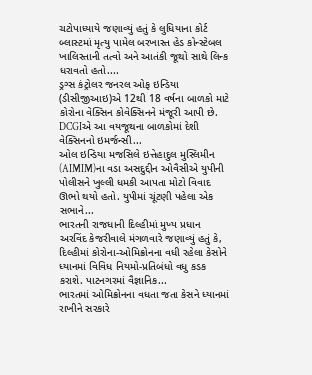ચટોપાધ્યાયે જણાવ્યું હતું કે લુધિયાના કોર્ટ બ્લાસ્ટમાં મૃત્યુ પામેલ બરખાસ્ત હેડ કોન્સ્ટેબલ ખાલિસ્તાની તત્વો અને આતંકી જૂથો સાથે લિન્ક ધરાવતો હતો....
ડ્રગ્સ કંટ્રોલર જનરલ ઓફ ઇન્ડિયા (ડીસીજીઆઇ)એ 12થી 18 વર્ષના બાળકો માટે કોરોના વેક્સિન કોવેક્સિનને મંજૂરી આપી છે. DCGIએ આ વયજૂથના બાળકોમાં દેશી વેક્સિનનો ઇમર્જન્સી...
ઓલ ઇન્ડિયા મજસિલે ઇત્તેહાદુલ મુસ્લિમીન (AIMIM)ના વડા અસદુદ્દીન ઓવૈસીએ યુપીની પોલીસને ખુલ્લી ધમકી આપતા મોટો વિવાદ ઊભો થયો હતો. યુપીમાં ચૂંટણી પહેલા એક સભાને...
ભારતની રાજધાની દિલ્હીમાં મુખ્ય પ્રધાન અરવિંદ કેજરીવાલે મંગળવારે જણાવ્યું હતું કે, દિલ્હીમાં કોરોના-ઓમિક્રોનના વધી રહેલા કેસોને ધ્યાનમાં વિવિધ નિયમો-પ્રતિબંધો વધુ કડક કરાશે. પાટનગરમાં વૈજ્ઞાનિક...
ભારતમાં ઓમિક્રોનના વધતા જતા કેસને ધ્યાનમાં રાખીને સરકારે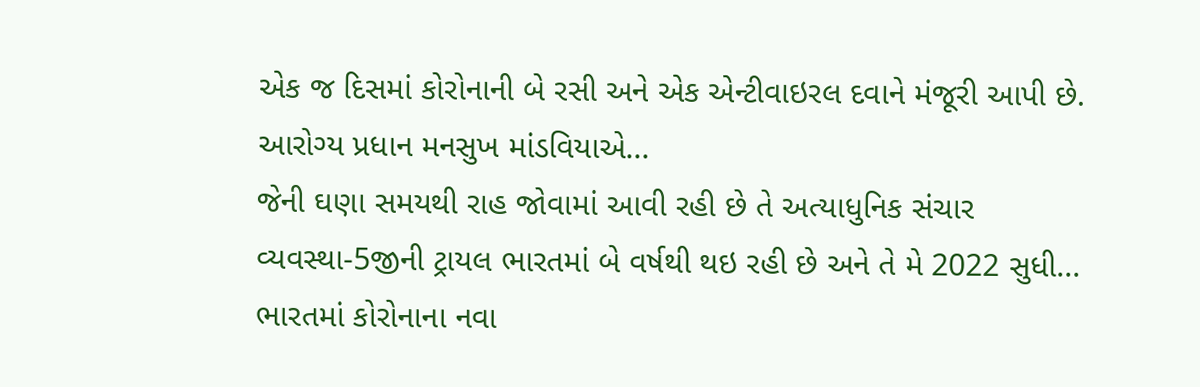એક જ દિસમાં કોરોનાની બે રસી અને એક એન્ટીવાઇરલ દવાને મંજૂરી આપી છે.
આરોગ્ય પ્રધાન મનસુખ માંડવિયાએ...
જેની ઘણા સમયથી રાહ જોવામાં આવી રહી છે તે અત્યાધુનિક સંચાર વ્યવસ્થા-5જીની ટ્રાયલ ભારતમાં બે વર્ષથી થઇ રહી છે અને તે મે 2022 સુધી...
ભારતમાં કોરોનાના નવા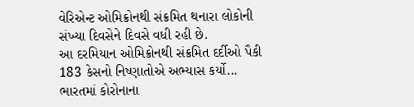વેરિએન્ટ ઓમિક્રોનથી સંક્રમિત થનારા લોકોની સંખ્યા દિવસેને દિવસે વધી રહી છે.
આ દરમિયાન ઓમિક્રોનથી સંક્રમિત દર્દીઓ પૈકી 183 કેસનો નિષ્ણાતોએ અભ્યાસ કર્યો...
ભારતમાં કોરોનાના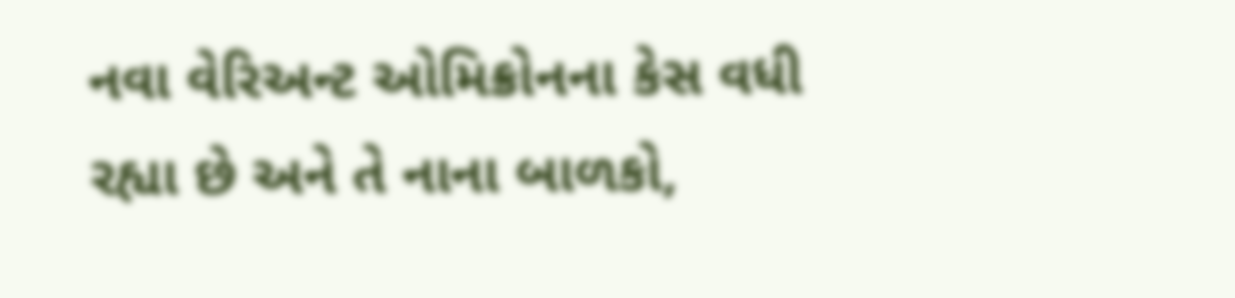નવા વેરિઅન્ટ ઓમિક્રોનના કેસ વધી રહ્યા છે અને તે નાના બાળકો,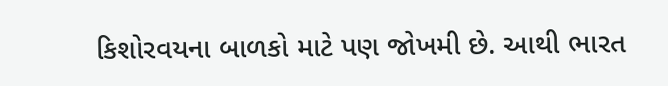કિશોરવયના બાળકો માટે પણ જોખમી છે. આથી ભારત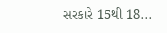સરકારે 15થી 18...